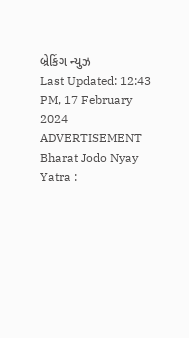બ્રેકિંગ ન્યુઝ
Last Updated: 12:43 PM, 17 February 2024
ADVERTISEMENT
Bharat Jodo Nyay Yatra :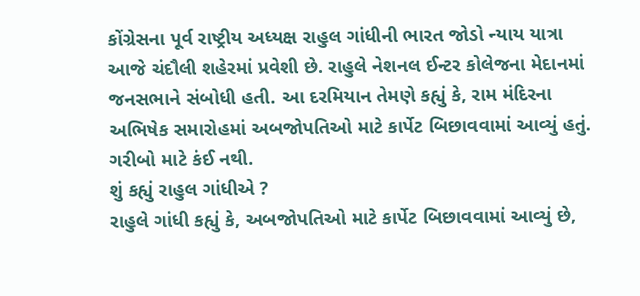કોંગ્રેસના પૂર્વ રાષ્ટ્રીય અધ્યક્ષ રાહુલ ગાંધીની ભારત જોડો ન્યાય યાત્રા આજે ચંદૌલી શહેરમાં પ્રવેશી છે. રાહુલે નેશનલ ઈન્ટર કોલેજના મેદાનમાં જનસભાને સંબોધી હતી. આ દરમિયાન તેમણે કહ્યું કે, રામ મંદિરના અભિષેક સમારોહમાં અબજોપતિઓ માટે કાર્પેટ બિછાવવામાં આવ્યું હતું. ગરીબો માટે કંઈ નથી.
શું કહ્યું રાહુલ ગાંધીએ ?
રાહુલે ગાંધી કહ્યું કે, અબજોપતિઓ માટે કાર્પેટ બિછાવવામાં આવ્યું છે,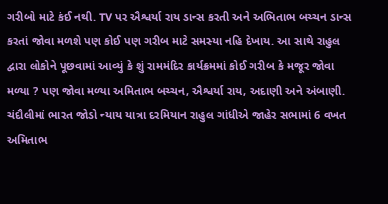ગરીબો માટે કંઈ નથી. TV પર ઐશ્વર્યા રાય ડાન્સ કરતી અને અભિતાભ બચ્ચન ડાન્સ કરતાં જોવા મળશે પણ કોઈ પણ ગરીબ માટે સમસ્યા નહિ દેખાય. આ સાથે રાહુલ દ્વારા લોકોને પૂછવામાં આવ્યું કે શું રામમંદિર કાર્યક્રમમાં કોઈ ગરીબ કે મજૂર જોવા મળ્યા ? પણ જોવા મળ્યા અમિતાભ બચ્ચન, ઐશ્વર્યા રાય, અદાણી અને અંબાણી. ચંદૌલીમાં ભારત જોડો ન્યાય યાત્રા દરમિયાન રાહુલ ગાંધીએ જાહેર સભામાં 6 વખત અમિતાભ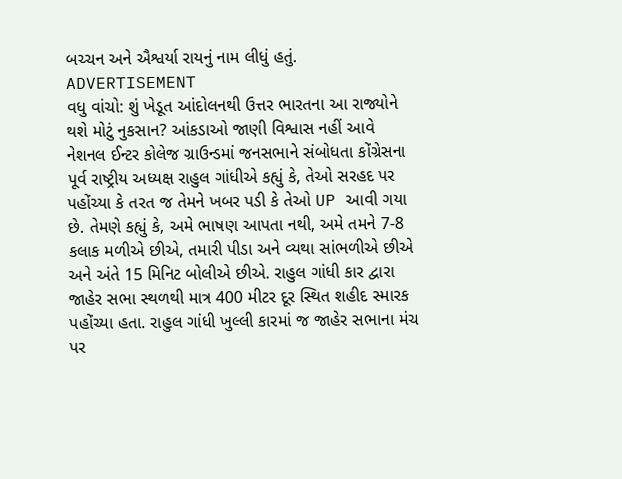બચ્ચન અને ઐશ્વર્યા રાયનું નામ લીધું હતું.
ADVERTISEMENT
વધુ વાંચો: શું ખેડૂત આંદોલનથી ઉત્તર ભારતના આ રાજ્યોને થશે મોટું નુકસાન? આંકડાઓ જાણી વિશ્વાસ નહીં આવે
નેશનલ ઈન્ટર કોલેજ ગ્રાઉન્ડમાં જનસભાને સંબોધતા કોંગ્રેસના પૂર્વ રાષ્ટ્રીય અધ્યક્ષ રાહુલ ગાંધીએ કહ્યું કે, તેઓ સરહદ પર પહોંચ્યા કે તરત જ તેમને ખબર પડી કે તેઓ UP આવી ગયા છે. તેમણે કહ્યું કે, અમે ભાષણ આપતા નથી, અમે તમને 7-8 કલાક મળીએ છીએ, તમારી પીડા અને વ્યથા સાંભળીએ છીએ અને અંતે 15 મિનિટ બોલીએ છીએ. રાહુલ ગાંધી કાર દ્વારા જાહેર સભા સ્થળથી માત્ર 400 મીટર દૂર સ્થિત શહીદ સ્મારક પહોંચ્યા હતા. રાહુલ ગાંધી ખુલ્લી કારમાં જ જાહેર સભાના મંચ પર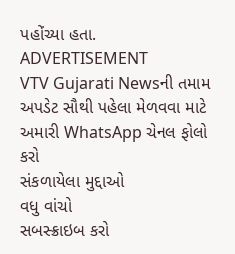પહોંચ્યા હતા.
ADVERTISEMENT
VTV Gujarati Newsની તમામ અપડેટ સૌથી પહેલા મેળવવા માટે અમારી WhatsApp ચેનલ ફોલો કરો
સંકળાયેલા મુદ્દાઓ
વધુ વાંચો
સબસ્ક્રાઇબ કરો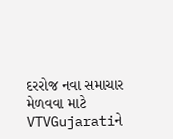દરરોજ નવા સમાચાર મેળવવા માટે VTVGujaratiને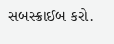સબસ્ક્રાઈબ કરો.